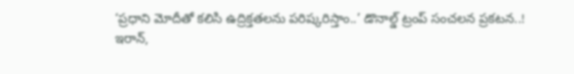‘ప్రధాని మోదీతో కలిసి ఉద్రిక్తతలను పరిష్కరిస్తాం..’ డొనాల్డ్ ట్రంప్ సంచలన ప్రకటన..!
ఇరాన్,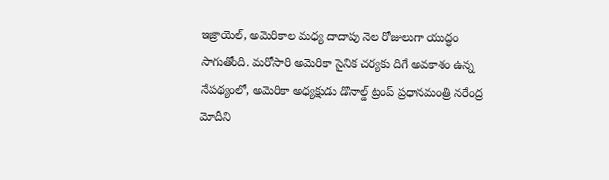ఇజ్రాయెల్, అమెరికాల మధ్య దాదాపు నెల రోజులుగా యుద్ధం సాగుతోంది. మరోసారి అమెరికా సైనిక చర్యకు దిగే అవకాశం ఉన్న నేపథ్యంలో, అమెరికా అధ్యక్షుడు డొనాల్డ్ ట్రంప్ ప్రధానమంత్రి నరేంద్ర మోదీని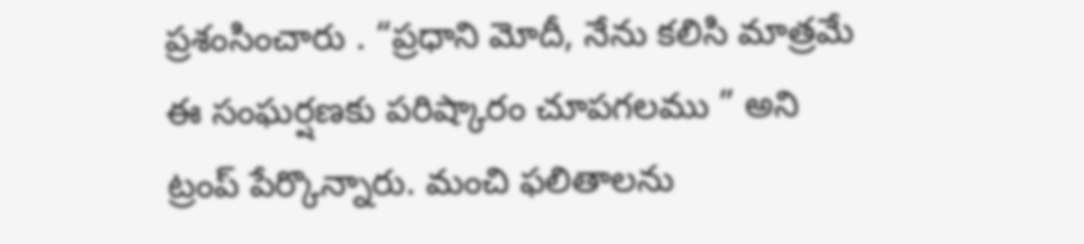ప్రశంసించారు . “ప్రధాని మోదీ, నేను కలిసి మాత్రమే ఈ సంఘర్షణకు పరిష్కారం చూపగలము ” అని ట్రంప్ పేర్కొన్నారు. మంచి ఫలితాలను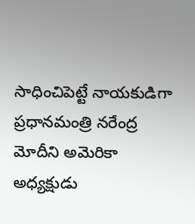సాధించిపెట్టే నాయకుడిగా ప్రధానమంత్రి నరేంద్ర మోదీని అమెరికా అధ్యక్షుడు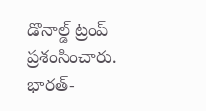డొనాల్డ్ ట్రంప్ ప్రశంసించారు. భారత్-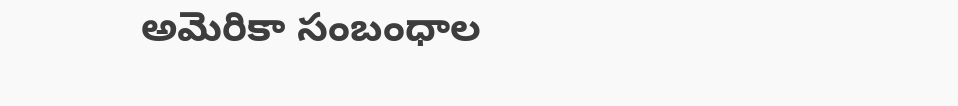అమెరికా సంబంధాల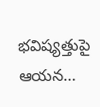భవిష్యత్తుపై ఆయన…